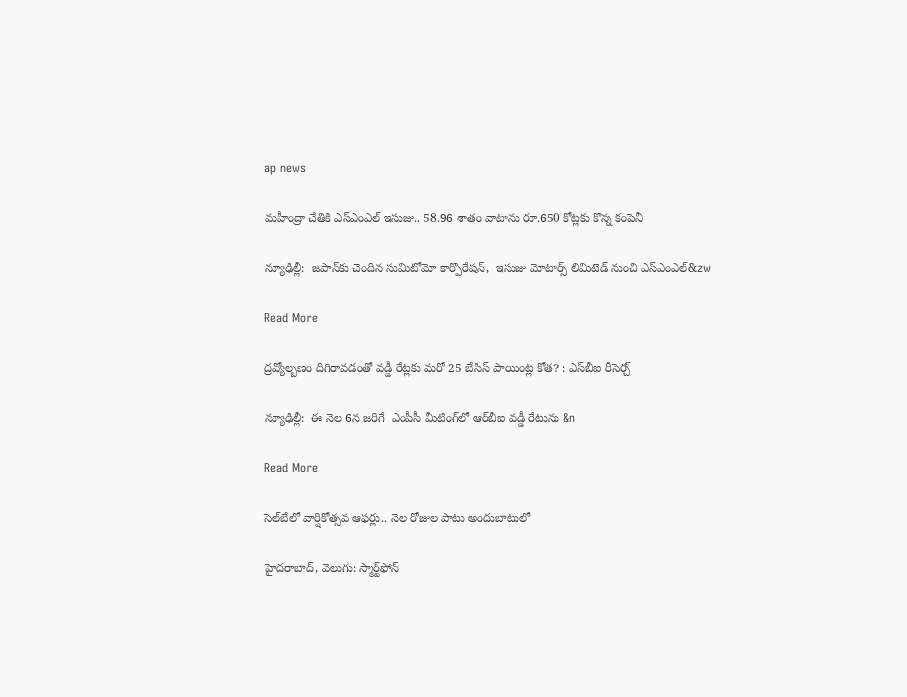ap news

మహీంద్రా చేతికి ఎస్‌‌‌‌ఎంఎల్‌‌‌‌ ఇసుజు.. 58.96 శాతం వాటాను రూ.650 కోట్లకు కొన్న కంపెనీ

న్యూఢిల్లీ:  జపాన్‌‌‌‌కు చెందిన సుమిటోమో కార్పొరేషన్,  ఇసుజు మోటార్స్ లిమిటెడ్ నుంచి ఎస్‌‌‌‌ఎంఎల్&zw

Read More

ద్రవ్యోల్బణం దిగిరావడంతో వడ్డీ రేట్లకు మరో 25 బేసిస్ పాయింట్ల కోత? : ఎస్‌‌‌‌బీఐ రీసెర్చ్‌‌‌‌

న్యూఢిల్లీ:  ఈ నెల 6న జరిగే  ఎంపీసీ మీటింగ్‌‌‌‌లో ఆర్‌‌‌‌‌‌‌‌బీఐ వడ్డీ రేటును &n

Read More

సెల్‌‌‌‌బేలో వార్షికోత్సవ ఆఫర్లు.. నెల రోజుల పాటు అందుబాటులో

హైదరాబాద్‌‌‌‌, వెలుగు: స్మార్ట్‌‌‌‌ఫోన్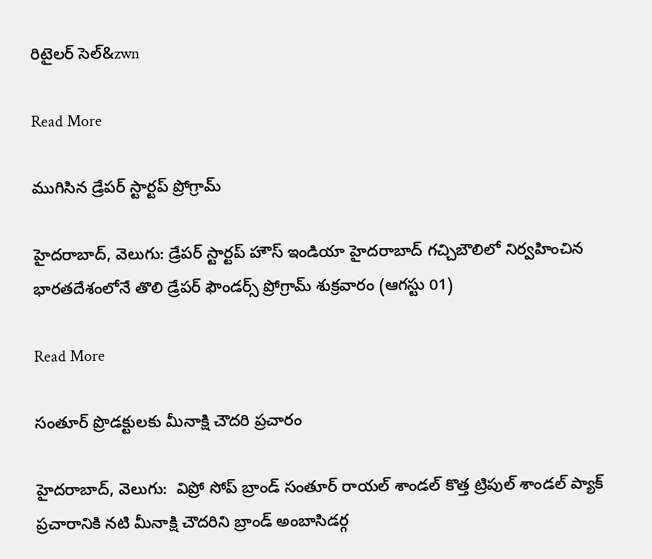రిటైలర్‌‌‌‌‌‌‌‌ సెల్‌&zwn

Read More

ముగిసిన డ్రేపర్ స్టార్టప్ ప్రోగ్రామ్

హైదరాబాద్, వెలుగు: డ్రేపర్ స్టార్టప్ హౌస్ ఇండియా హైదరాబాద్ గచ్చిబౌలిలో నిర్వహించిన భారతదేశంలోనే తొలి డ్రేపర్ ఫౌండర్స్ ప్రోగ్రామ్ శుక్రవారం (ఆగస్టు 01)

Read More

సంతూర్ ప్రొడక్టులకు మీనాక్షి చౌదరి ప్రచారం

హైదరాబాద్, వెలుగు:  విప్రో సోప్ బ్రాండ్ సంతూర్ రాయల్ శాండల్ కొత్త ట్రిపుల్ శాండల్ ప్యాక్ ప్రచారానికి నటి మీనాక్షి చౌదరిని బ్రాండ్ అంబాసిడర్గ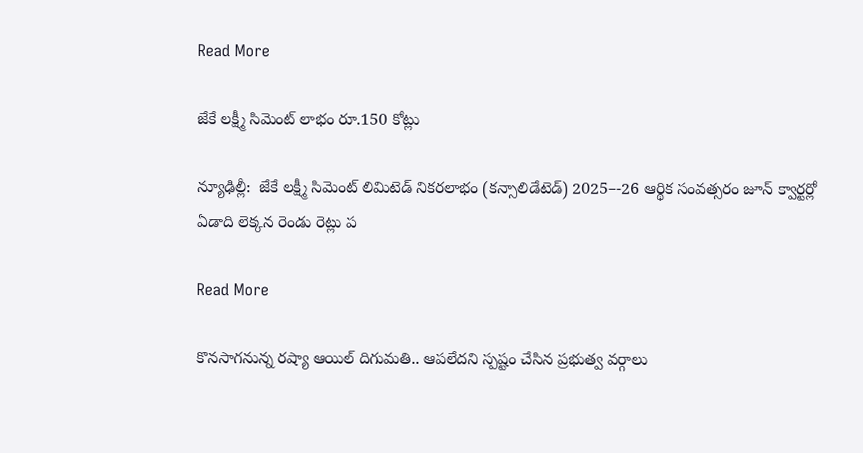Read More

జేకే లక్ష్మీ సిమెంట్ లాభం రూ.150 కోట్లు

న్యూఢిల్లీ:  జేకే లక్ష్మీ సిమెంట్ లిమిటెడ్ నికరలాభం (కన్సాలిడేటెడ్) 2025–-26 ఆర్థిక సంవత్సరం జూన్ క్వార్టర్లో ఏడాది లెక్కన రెండు రెట్లు ప

Read More

కొనసాగనున్న రష్యా ఆయిల్ దిగుమతి.. ఆపలేదని స్పష్టం చేసిన ప్రభుత్వ వర్గాలు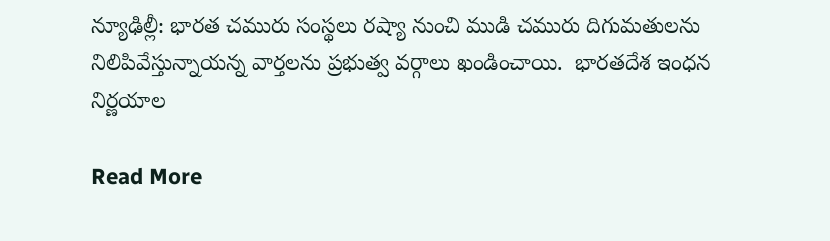న్యూఢిల్లీ: భారత చమురు సంస్థలు రష్యా నుంచి ముడి చమురు దిగుమతులను నిలిపివేస్తున్నాయన్న వార్తలను ప్రభుత్వ వర్గాలు ఖండించాయి.  భారతదేశ ఇంధన నిర్ణయాల

Read More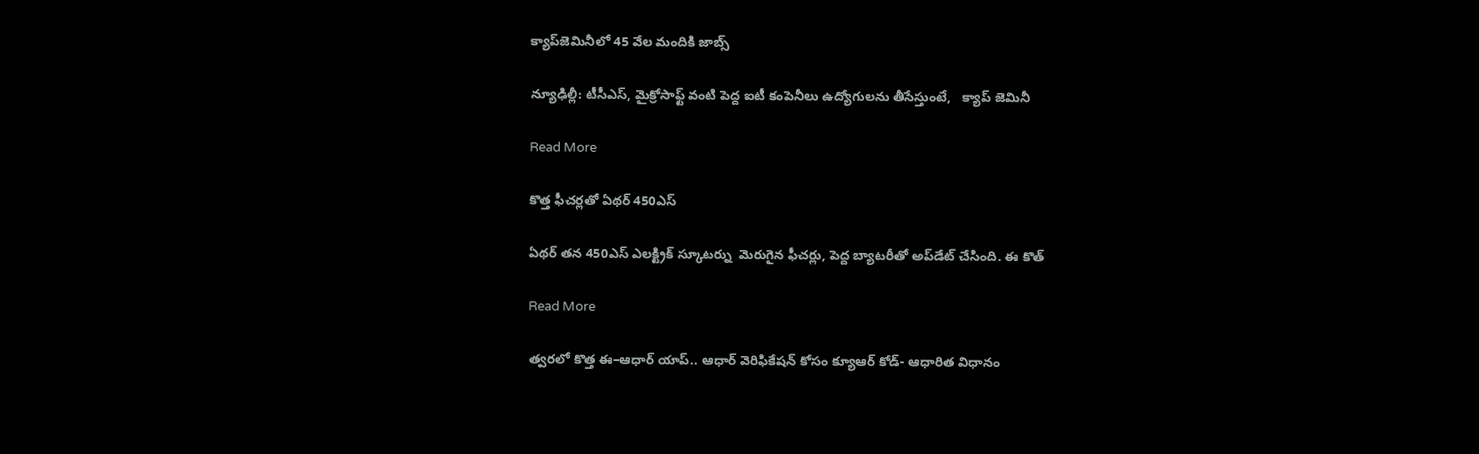క్యాప్‌‌‌‌జెమినీలో 45 వేల మందికి జాబ్స్

న్యూఢిల్లీ: టీసీఎస్‌‌‌‌, మైక్రోసాఫ్ట్ వంటి పెద్ద ఐటీ కంపెనీలు ఉద్యోగులను తీసేస్తుంటే,   క్యాప్‌‌‌‌ జెమినీ

Read More

కొత్త ఫీచర్లతో ఏథర్ 450ఎస్

ఏథర్‌‌‌‌ తన 450ఎస్ ఎలక్ట్రిక్ స్కూటర్ను  మెరుగైన ఫీచర్లు, పెద్ద బ్యాటరీతో అప్‌‌‌‌డేట్ చేసింది. ఈ కొత్

Read More

త్వరలో కొత్త ఈ–ఆధార్ యాప్.. ఆధార్ వెరిఫికేషన్ కోసం క్యూఆర్ కోడ్- ఆధారిత విధానం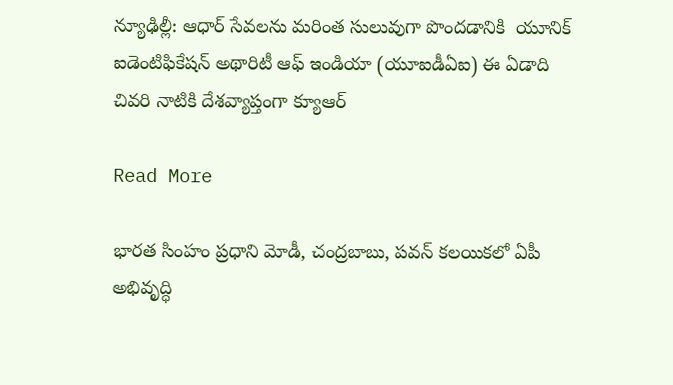న్యూఢిల్లీ: ఆధార్ సేవలను మరింత సులువుగా పొందడానికి  యూనిక్ ఐడెంటిఫికేషన్ అథారిటీ ఆఫ్ ఇండియా (యూఐడీఏఐ) ఈ ఏడాది చివరి నాటికి దేశవ్యాప్తంగా క్యూఆర్

Read More

భారత సింహం ప్రధాని మోడీ, చంద్రబాబు, పవన్ కలయికలో ఏపీ అభివృద్ధి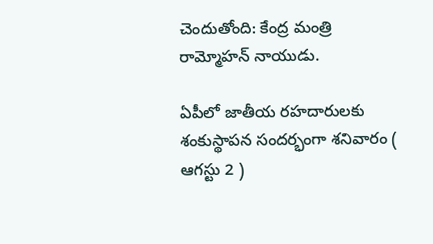చెందుతోంది: కేంద్ర మంత్రి రామ్మోహన్ నాయుడు.

ఏపీలో జాతీయ రహదారులకు శంకుస్థాపన సందర్భంగా శనివారం ( ఆగస్టు 2 )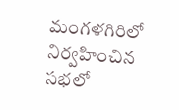మంగళగిరిలో నిర్వహించిన సభలో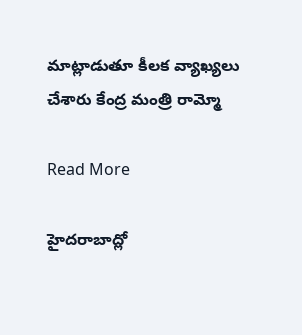మాట్లాడుతూ కీలక వ్యాఖ్యలు చేశారు కేంద్ర మంత్రి రామ్మో

Read More

హైదరాబాద్లో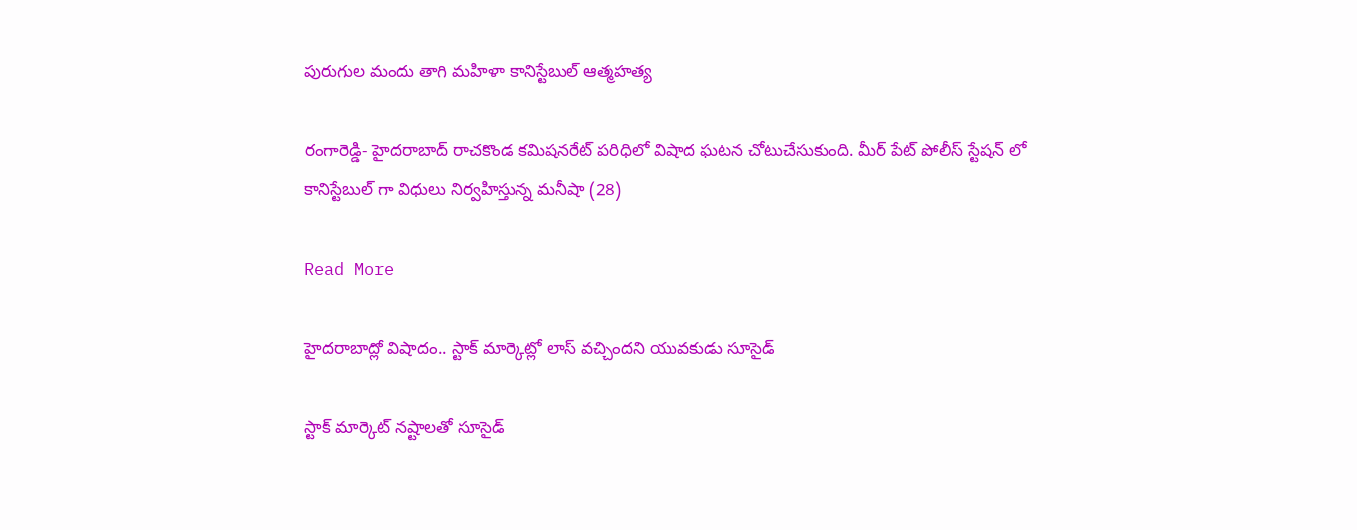పురుగుల మందు తాగి మహిళా కానిస్టేబుల్ ఆత్మహత్య

రంగారెడ్డి- హైదరాబాద్ రాచకొండ కమిషనరేట్ పరిధిలో విషాద ఘటన చోటుచేసుకుంది. మీర్ పేట్ పోలీస్ స్టేషన్ లో కానిస్టేబుల్ గా విధులు నిర్వహిస్తున్న మనీషా (28)

Read More

హైదరాబాద్లో విషాదం.. స్టాక్ మార్కెట్లో లాస్ వచ్చిందని యువకుడు సూసైడ్

స్టాక్ మార్కెట్ నష్టాలతో సూసైడ్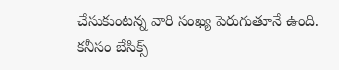చేసుకుంటన్న వారి సంఖ్య పెరుగుతూనే ఉంది. కనీసం బేసిక్స్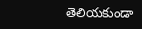తెలియకుండా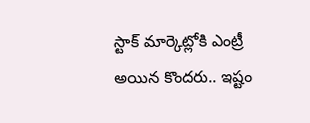స్టాక్ మార్కెట్లోకి ఎంట్రీ అయిన కొందరు.. ఇష్టం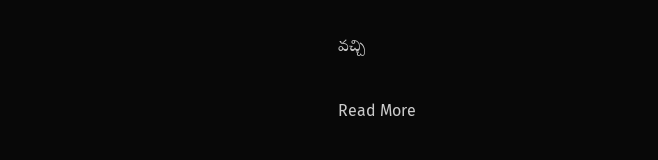వచ్చి

Read More